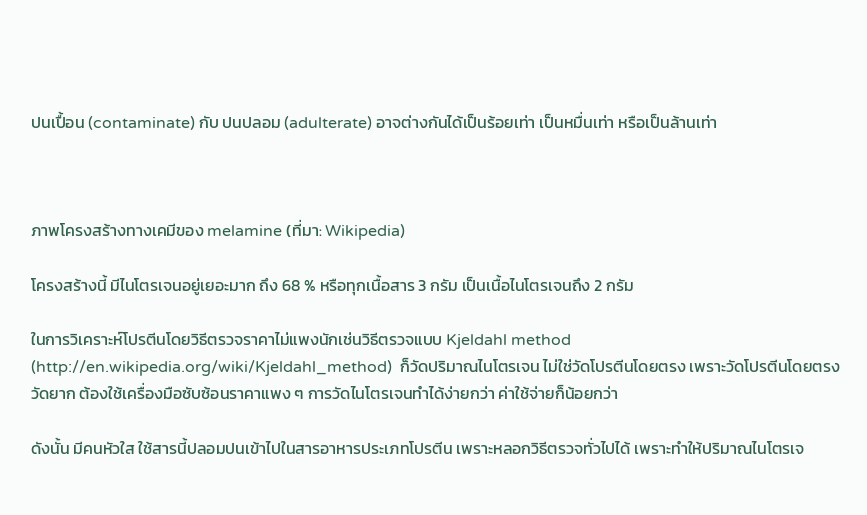ปนเปื้อน (contaminate) กับ ปนปลอม (adulterate) อาจต่างกันได้เป็นร้อยเท่า เป็นหมื่นเท่า หรือเป็นล้านเท่า



ภาพโครงสร้างทางเคมีของ melamine (ที่มา: Wikipedia)

โครงสร้างนี้ มีไนโตรเจนอยู่เยอะมาก ถึง 68 % หรือทุกเนื้อสาร 3 กรัม เป็นเนื้อไนโตรเจนถึง 2 กรัม

ในการวิเคราะห์โปรตีนโดยวิธีตรวจราคาไม่แพงนักเช่นวิธีตรวจแบบ Kjeldahl method (http://en.wikipedia.org/wiki/Kjeldahl_method)  ก็วัดปริมาณไนโตรเจน ไม่ใช่วัดโปรตีนโดยตรง เพราะวัดโปรตีนโดยตรง วัดยาก ต้องใช้เครื่องมือซับซ้อนราคาแพง ๆ การวัดไนโตรเจนทำได้ง่ายกว่า ค่าใช้จ่ายก็น้อยกว่า

ดังนั้น มีคนหัวใส ใช้สารนี้ปลอมปนเข้าไปในสารอาหารประเภทโปรตีน เพราะหลอกวิธีตรวจทั่วไปได้ เพราะทำให้ปริมาณไนโตรเจ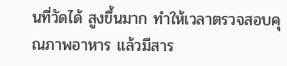นที่วัดได้ สูงขึ้นมาก ทำให้เวลาตรวจสอบคุณภาพอาหาร แล้วมีสาร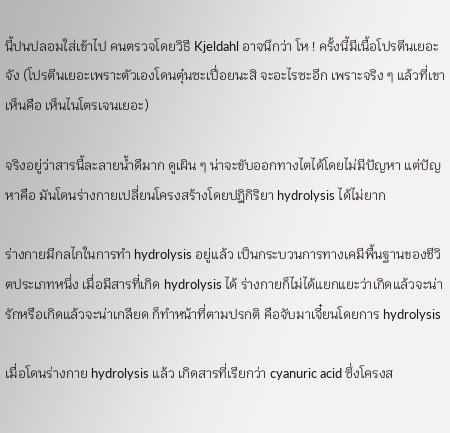นี้ปนปลอมใส่เข้าไป คนตรวจโดยวิธี Kjeldahl อาจนึกว่า โห ! ครั้งนี้มีเนื้อโปรตีนเยอะจัง (โปรตีนเยอะเพราะตัวเองโดนตุ๋นซะเปื่อยนะสิ จะอะไรซะอีก เพราะจริง ๆ แล้วที่เขาเห็นคือ เห็นไนโตรเจนเยอะ)

จริงอยู่ว่าสารนี้ละลายน้ำดีมาก ดูเผิน ๆ น่าจะขับออกทางไตได้โดยไม่มีปัญหา แต่ปัญหาคือ มันโดนร่างกายเปลี่ยนโครงสร้างโดยปฎิกิริยา hydrolysis ได้ไม่ยาก

ร่างกายมีกลไกในการทำ hydrolysis อยู่แล้ว เป็นกระบวนการทางเคมีพื้นฐานของชีวิตประเภทหนึ่ง เมื่อมีสารที่เกิด hydrolysis ได้ ร่างกายก็ไม่ได้แยกแยะว่าเกิดแล้วจะน่ารักหรือเกิดแล้วจะน่าเกลียด ก็ทำหน้าที่ตามปรกติ คือจับมาเจี๋ยนโดยการ hydrolysis

เมื่อโดนร่างกาย hydrolysis แล้ว เกิดสารที่เรียกว่า cyanuric acid ซึ่งโครงส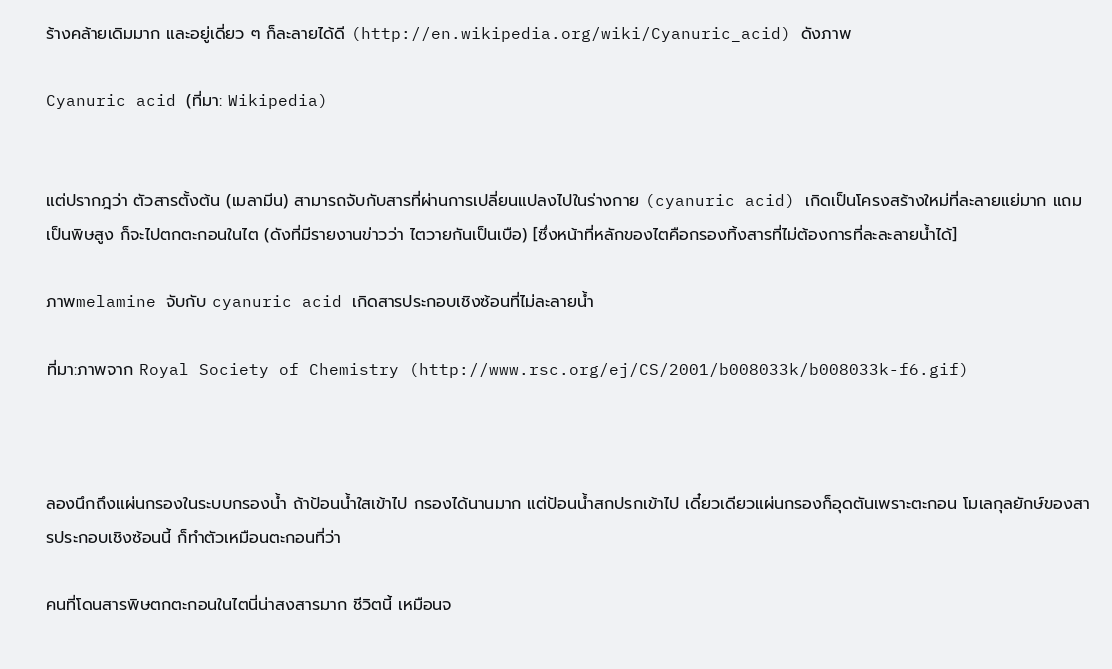ร้างคล้ายเดิมมาก และอยู่เดี่ยว ๆ ก็ละลายได้ดี (http://en.wikipedia.org/wiki/Cyanuric_acid) ดังภาพ

Cyanuric acid (ที่มา: Wikipedia)


แต่ปรากฎว่า ตัวสารตั้งต้น (เมลามีน) สามารถจับกับสารที่ผ่านการเปลี่ยนแปลงไปในร่างกาย (cyanuric acid) เกิดเป็นโครงสร้างใหม่ที่ละลายแย่มาก แถมเป็นพิษสูง ก็จะไปตกตะกอนในไต (ดังที่มีรายงานข่าวว่า ไตวายกันเป็นเบือ) [ซึ่งหน้าที่หลักของไตคือกรองทิ้งสารที่ไม่ต้องการที่ละละลายน้ำได้]

ภาพmelamine จับกับ cyanuric acid เกิดสารประกอบเชิงซ้อนที่ไม่ละลายน้ำ

ที่มา:ภาพจาก Royal Society of Chemistry (http://www.rsc.org/ej/CS/2001/b008033k/b008033k-f6.gif)



ลองนึกถึงแผ่นกรองในระบบกรองน้ำ ถ้าป้อนน้ำใสเข้าไป กรองได้นานมาก แต่ป้อนน้ำสกปรกเข้าไป เดี๋ยวเดียวแผ่นกรองก็อุดตันเพราะตะกอน โมเลกุลยักษ์ของสารประกอบเชิงซ้อนนี้ ก็ทำตัวเหมือนตะกอนที่ว่า

คนที่โดนสารพิษตกตะกอนในไตนี่น่าสงสารมาก ชีวิตนี้ เหมือนจ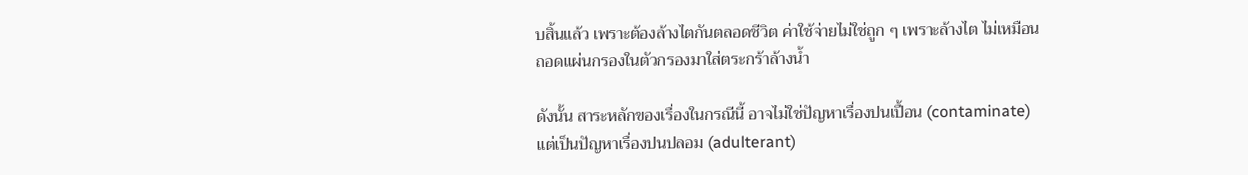บสิ้นแล้ว เพราะต้องล้างไตกันตลอดชีวิต ค่าใช้จ่ายไม่ใช่ถูก ๆ เพราะล้างไต ไม่เหมือนถอดแผ่นกรองในตัวกรองมาใส่ตระกร้าล้างน้ำ

ดังนั้น สาระหลักของเรื่องในกรณีนี้ อาจไม่ใช่ปัญหาเรื่องปนเปื้อน (contaminate) แต่เป็นปัญหาเรื่องปนปลอม (adulterant)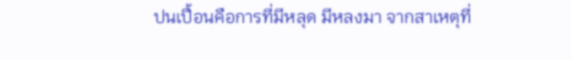ปนเปื้อนคือการที่มีหลุด มีหลงมา จากสาเหตุที่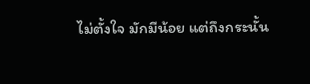ไม่ตั้งใจ มักมีน้อย แต่ถึงกระนั้น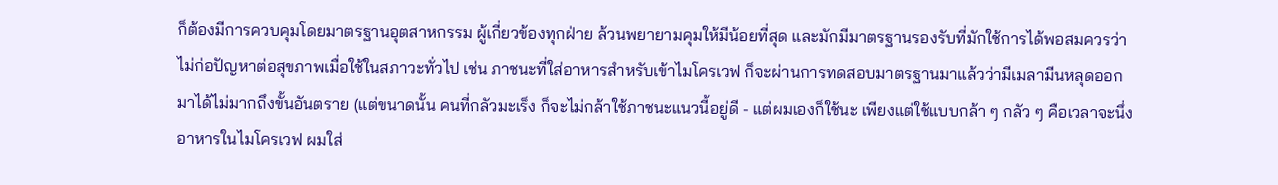ก็ต้องมีการควบคุมโดยมาตรฐานอุตสาหกรรม ผู้เกี่ยวข้องทุกฝ่าย ล้วนพยายามคุมให้มีน้อยที่สุด และมักมีมาตรฐานรองรับที่มักใช้การได้พอสมควรว่า ไม่ก่อปัญหาต่อสุขภาพเมื่อใช้ในสภาวะทั่วไป เช่น ภาชนะที่ใส่อาหารสำหรับเข้าไมโครเวฟ ก็จะผ่านการทดสอบมาตรฐานมาแล้วว่ามีเมลามีนหลุดออกมาได้ไม่มากถึงขั้นอันตราย (แต่ขนาดนั้น คนที่กลัวมะเร็ง ก็จะไม่กล้าใช้ภาชนะแนวนี้อยู่ดี - แต่ผมเองก็ใช้นะ เพียงแต่ใช้แบบกล้า ๆ กลัว ๆ คือเวลาจะนึ่งอาหารในไมโครเวฟ ผมใส่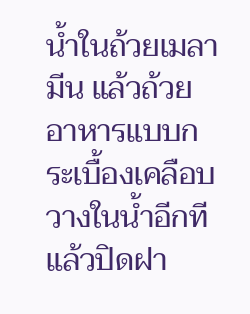น้ำในถ้วยเมลามีน แล้วถ้วยอาหารแบบกระเบื้องเคลือบวางในน้ำอีกที แล้วปิดฝา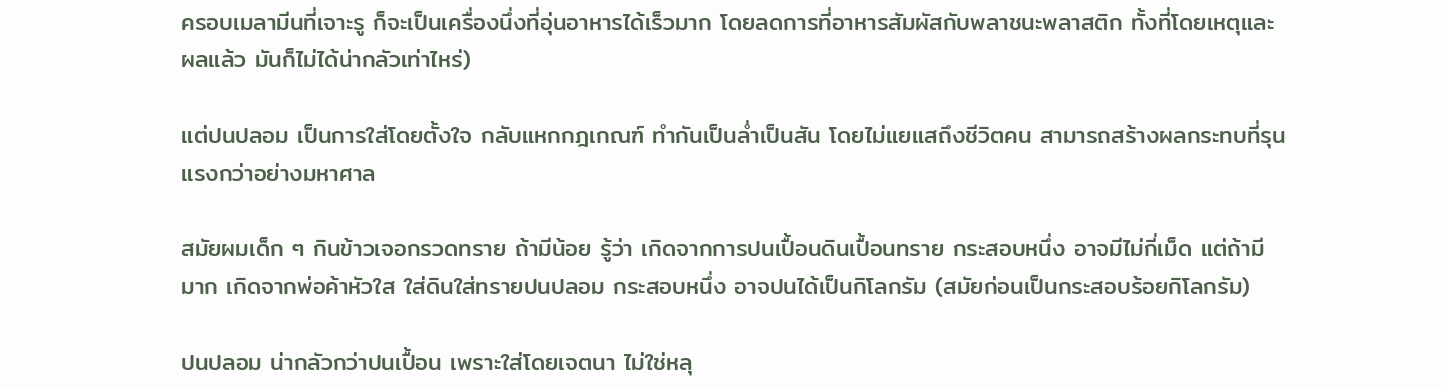ครอบเมลามีนที่เจาะรู ก็จะเป็นเครื่องนึ่งที่อุ่นอาหารได้เร็วมาก โดยลดการที่อาหารสัมผัสกับพลาชนะพลาสติก ทั้งที่โดยเหตุและผลแล้ว มันก็ไม่ได้น่ากลัวเท่าไหร่)

แต่ปนปลอม เป็นการใส่โดยตั้งใจ กลับแหกกฎเกณฑ์ ทำกันเป็นล่ำเป็นสัน โดยไม่แยแสถึงชีวิตคน สามารถสร้างผลกระทบที่รุนแรงกว่าอย่างมหาศาล

สมัยผมเด็ก ๆ กินข้าวเจอกรวดทราย ถ้ามีน้อย รู้ว่า เกิดจากการปนเปื้อนดินเปื้อนทราย กระสอบหนึ่ง อาจมีไม่กี่เม็ด แต่ถ้ามีมาก เกิดจากพ่อค้าหัวใส ใส่ดินใส่ทรายปนปลอม กระสอบหนึ่ง อาจปนได้เป็นกิโลกรัม (สมัยก่อนเป็นกระสอบร้อยกิโลกรัม)

ปนปลอม น่ากลัวกว่าปนเปื้อน เพราะใส่โดยเจตนา ไม่ใช่หลุ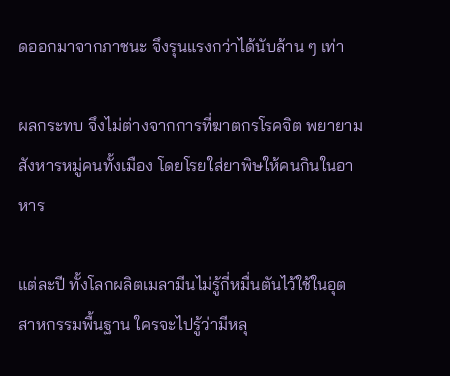ดออกมาจากภาชนะ จึงรุนแรงกว่าได้นับล้าน ๆ เท่า

ผลกระทบ จึงไม่ต่างจากการที่ฆาตกรโรคจิต พยายามสังหารหมู่คนทั้งเมือง โดยโรยใส่ยาพิษให้คนกินในอาหาร

แต่ละปี ทั้งโลกผลิตเมลามีนไม่รู้กี่หมื่นตันไว้ใช้ในอุตสาหกรรมพื้นฐาน ใครจะไปรู้ว่ามีหลุ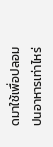ดมาใช้เพื่อปลอมปนอาหารเท่าไหร่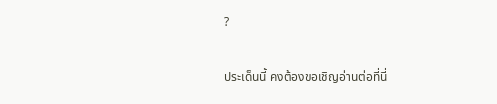?

ประเด็นนี้ คงต้องขอเชิญอ่านต่อที่นี่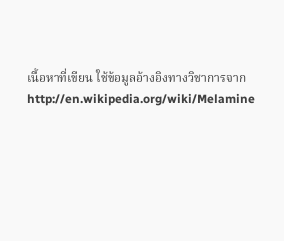เนื้อหาที่เขียน ใช้ข้อมูลอ้างอิงทางวิชาการจาก http://en.wikipedia.org/wiki/Melamine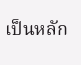เป็นหลัก